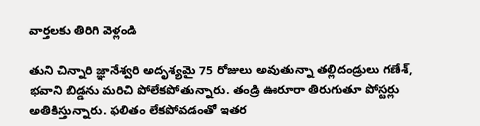వార్తలకు తిరిగి వెళ్లండి

తుని చిన్నారి జ్ఞానేశ్వరి అదృశ్యమై 75 రోజులు అవుతున్నా తల్లిదండ్రులు గణేశ్, భవాని బిడ్డను మరిచి పోలేకపోతున్నారు. తండ్రి ఊరూరా తిరుగుతూ పోస్టర్లు అతికిస్తున్నారు. ఫలితం లేకపోవడంతో ఇతర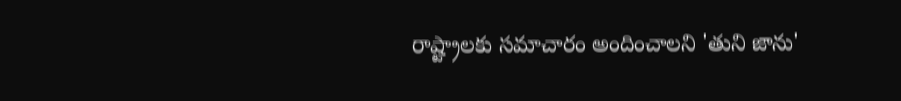రాష్ట్రాలకు సమాచారం అందించాలని 'తుని జాను'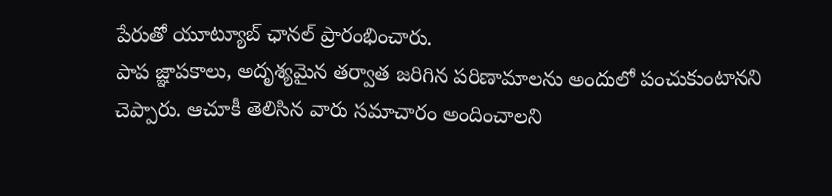పేరుతో యూట్యూబ్ ఛానల్ ప్రారంభించారు.
పాప జ్ఞాపకాలు, అదృశ్యమైన తర్వాత జరిగిన పరిణామాలను అందులో పంచుకుంటానని చెప్పారు. ఆచూకీ తెలిసిన వారు సమాచారం అందించాలని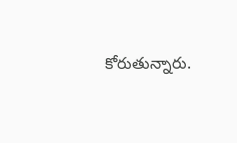కోరుతున్నారు.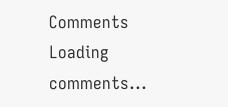Comments
Loading comments...